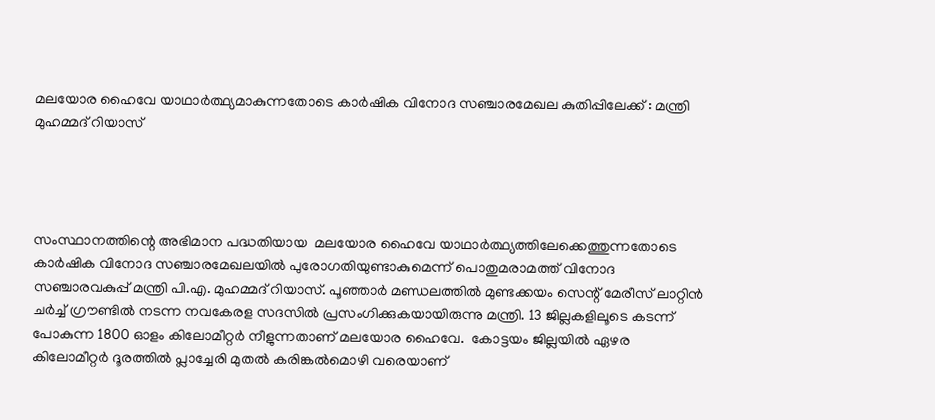മലയോര ഹൈവേ യാഥാര്‍ത്ഥ്യമാകുന്നതോടെ കാര്‍ഷിക വിനോദ സഞ്ചാരമേഖല കുതിപ്പിലേക്ക് : മന്ത്രി മുഹമ്മദ് റിയാസ്




സംസ്ഥാനത്തിന്റെ അഭിമാന പദ്ധതിയായ  മലയോര ഹൈവേ യാഥാര്‍ത്ഥ്യത്തിലേക്കെത്തുന്നതോടെ കാര്‍ഷിക വിനോദ സഞ്ചാരമേഖലയില്‍ പുരോഗതിയുണ്ടാകുമെന്ന് പൊതുമരാമത്ത് വിനോദ സഞ്ചാരവകുപ്പ് മന്ത്രി പി.എ. മുഹമ്മദ് റിയാസ്. പൂഞ്ഞാര്‍ മണ്ഡലത്തില്‍ മുണ്ടക്കയം സെന്റ് മേരീസ് ലാറ്റിന്‍ ചര്‍ച്ച് ഗ്രൗണ്ടില്‍ നടന്ന നവകേരള സദസില്‍ പ്രസംഗിക്കുകയായിരുന്നു മന്ത്രി. 13 ജില്ലകളിലൂടെ കടന്ന് പോകുന്ന 1800 ഓളം കിലോമീറ്റര്‍ നീളുന്നതാണ് മലയോര ഹൈവേ.  കോട്ടയം ജില്ലയില്‍ ഏഴര കിലോമീറ്റര്‍ ദൂരത്തില്‍ പ്ലാച്ചേരി മുതല്‍ കരിങ്കല്‍മൊഴി വരെയാണ്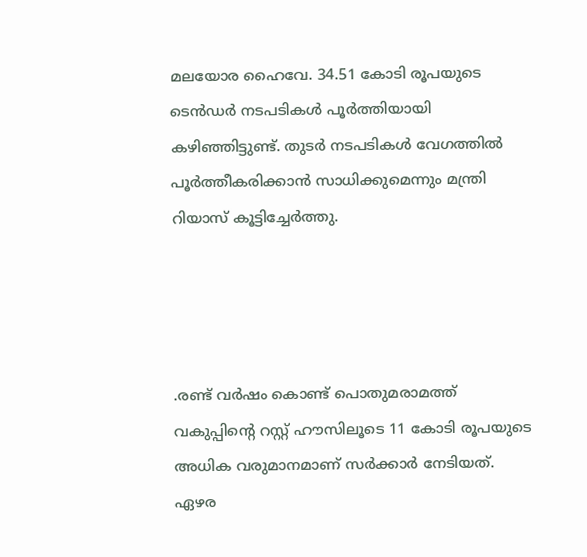മലയോര ഹൈവേ. 34.51 കോടി രൂപയുടെ  ടെന്‍ഡര്‍ നടപടികള്‍ പൂര്‍ത്തിയായി കഴിഞ്ഞിട്ടുണ്ട്. തുടര്‍ നടപടികള്‍ വേഗത്തില്‍ പൂര്‍ത്തീകരിക്കാന്‍ സാധിക്കുമെന്നും മന്ത്രി റിയാസ് കൂട്ടിച്ചേര്‍ത്തു.




.രണ്ട് വര്‍ഷം കൊണ്ട് പൊതുമരാമത്ത് വകുപ്പിന്റെ റസ്റ്റ് ഹൗസിലൂടെ 11 കോടി രൂപയുടെ അധിക വരുമാനമാണ് സര്‍ക്കാര്‍ നേടിയത്. ഏഴര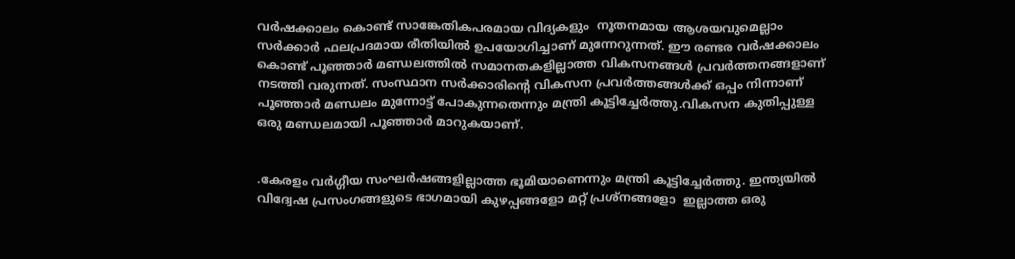വര്‍ഷക്കാലം കൊണ്ട് സാങ്കേതികപരമായ വിദ്യകളും  നൂതനമായ ആശയവുമെല്ലാം സര്‍ക്കാര്‍ ഫലപ്രദമായ രീതിയില്‍ ഉപയോഗിച്ചാണ് മുന്നേറുന്നത്. ഈ രണ്ടര വര്‍ഷക്കാലം കൊണ്ട് പൂഞ്ഞാര്‍ മണ്ഡലത്തില്‍ സമാനതകളില്ലാത്ത വികസനങ്ങള്‍ പ്രവര്‍ത്തനങ്ങളാണ് നടത്തി വരുന്നത്. സംസ്ഥാന സര്‍ക്കാരിന്റെ വികസന പ്രവര്‍ത്തങ്ങള്‍ക്ക് ഒപ്പം നിന്നാണ് പൂഞ്ഞാര്‍ മണ്ഡലം മുന്നോട്ട് പോകുന്നതെന്നും മന്ത്രി കൂട്ടിച്ചേര്‍ത്തു.വികസന കുതിപ്പുള്ള ഒരു മണ്ഡലമായി പൂഞ്ഞാര്‍ മാറുകയാണ്.


.കേരളം വര്‍ഗ്ഗീയ സംഘര്‍ഷങ്ങളില്ലാത്ത ഭൂമിയാണെന്നും മന്ത്രി കൂട്ടിച്ചേര്‍ത്തു. ഇന്ത്യയില്‍ വിദ്വേഷ പ്രസംഗങ്ങളുടെ ഭാഗമായി കുഴപ്പങ്ങളോ മറ്റ് പ്രശ്നങ്ങളോ  ഇല്ലാത്ത ഒരു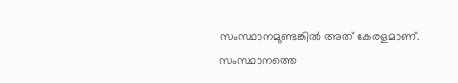സംസ്ഥാനമുണ്ടങ്കില്‍ അത് കേരളമാണ്.  സംസ്ഥാനത്തെ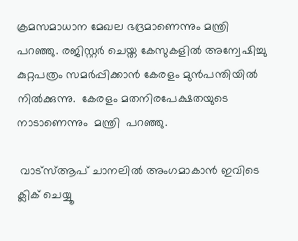ക്രമസമാധാന മേഖല ഭദ്രമാണെന്നും മന്ത്രി പറഞ്ഞു. രജിസ്റ്റര്‍ ചെയ്ത കേസുകളില്‍ അന്വേഷിച്ചു കുറ്റപത്രം സമര്‍പ്പിക്കാന്‍ കേരളം മുന്‍പന്തിയില്‍ നില്‍ക്കുന്നു.  കേരളം മതനിരപേക്ഷതയുടെ നാടാണെന്നും  മന്ത്രി  പറഞ്ഞു.

 വാട്‌സ്ആപ് ചാനലില്‍ അംഗമാകാന്‍ ഇവിടെ ക്ലിക് ചെയ്യൂ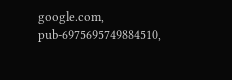google.com, pub-6975695749884510,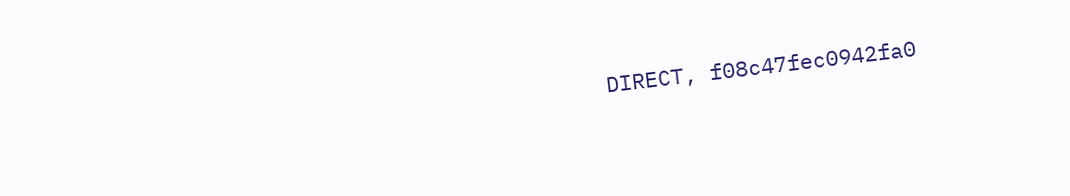DIRECT, f08c47fec0942fa0